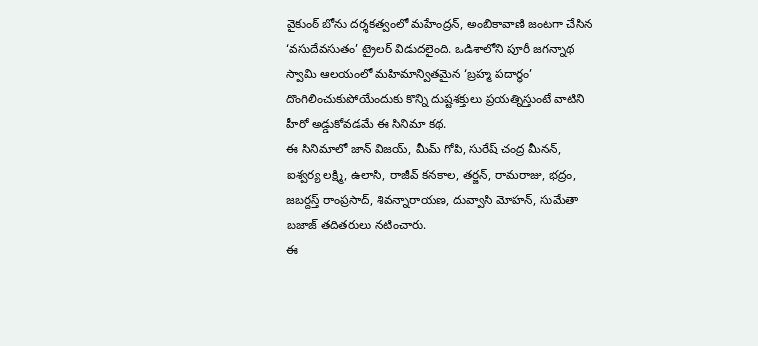వైకుంఠ్ బోను దర్శకత్వంలో మహేంద్రన్, అంబికావాణి జంటగా చేసిన ‘వసుదేవసుతం’ ట్రైలర్ విడుదలైంది. ఒడిశాలోని పూరీ జగన్నాథ స్వామి ఆలయంలో మహిమాన్వితమైన ‘బ్రహ్మ పదార్ధం’ దొంగిలించుకుపోయేందుకు కొన్ని దుష్టశక్తులు ప్రయత్నిస్తుంటే వాటిని హీరో అడ్డుకోవడమే ఈ సినిమా కథ.
ఈ సినిమాలో జాన్ విజయ్, మీమ్ గోపి, సురేష్ చంద్ర మీనన్, ఐశ్వర్య లక్ష్మి, ఉలాసి, రాజీవ్ కనకాల, తర్జన్, రామరాజు, భద్రం, జబర్దస్త్ రాంప్రసాద్, శివన్నారాయణ, దువ్వాసి మోహన్, సుమేతా బజాజ్ తదితరులు నటించారు.
ఈ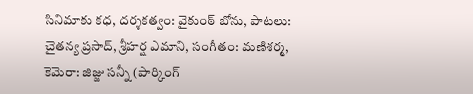సినిమాకు కధ, దర్శకత్వం: వైకుంఠ్ బోను, పాటలు: చైతన్య ప్రసాద్, శ్రీహర్ష ఎమాని, సంగీతం: మణిశర్మ, కెమెరా: జిజ్జు సన్నీ (పార్కింగ్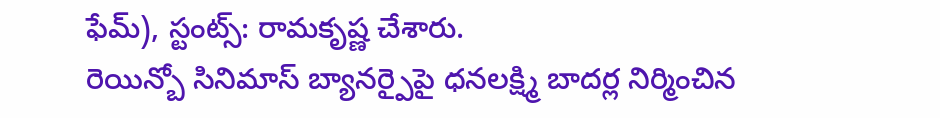ఫేమ్), స్టంట్స్: రామకృష్ణ చేశారు.
రెయిన్బో సినిమాస్ బ్యానర్పైపై ధనలక్ష్మి బాదర్ల నిర్మించిన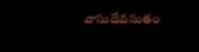వాసుదేవసుతం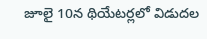జూలై 10న థియేటర్లలో విడుదల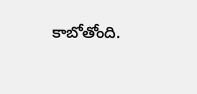కాబోతోంది.